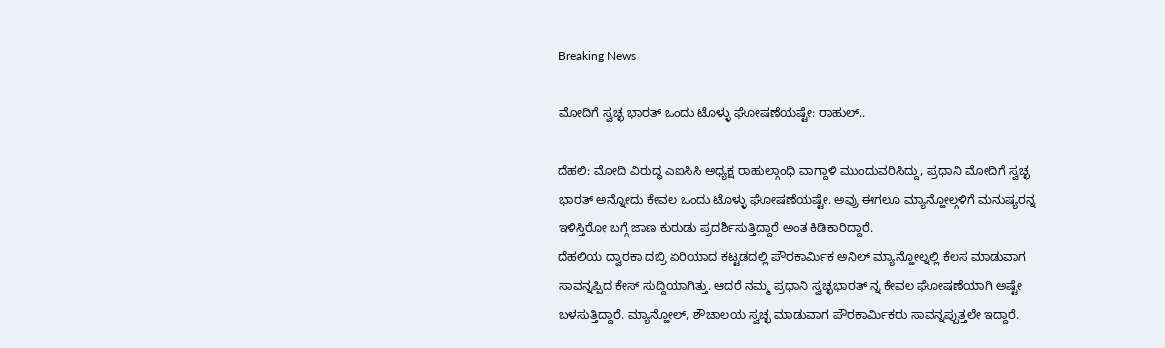Breaking News

ಮೋದಿಗೆ ಸ್ವಚ್ಛ ಭಾರತ್ ಒಂದು ಟೊಳ್ಳು ಘೋಷಣೆಯಷ್ಟೇ: ರಾಹುಲ್..

ದೆಹಲಿ: ಮೋದಿ ವಿರುದ್ಧ ಎಐಸಿಸಿ ಅಧ್ಯಕ್ಷ ರಾಹುಲ್ಗಾಂಧಿ ವಾಗ್ದಾಳಿ ಮುಂದುವರಿಸಿದ್ದು, ಪ್ರಧಾನಿ ಮೋದಿಗೆ ಸ್ವಚ್ಛ ಭಾರತ್ ಅನ್ನೋದು ಕೇವಲ ಒಂದು ಟೊಳ್ಳು ಘೋಷಣೆಯಷ್ಟೇ. ಅವ್ರು ಈಗಲೂ ಮ್ಯಾನ್ಹೋಲ್ಗಳಿಗೆ ಮನುಷ್ಯರನ್ನ ಇಳಿಸ್ತಿರೋ ಬಗ್ಗೆ ಜಾಣ ಕುರುಡು ಪ್ರದರ್ಶಿಸುತ್ತಿದ್ದಾರೆ ಅಂತ ಕಿಡಿಕಾರಿದ್ದಾರೆ.
ದೆಹಲಿಯ ದ್ವಾರಕಾ ದಬ್ರಿ ಏರಿಯಾದ ಕಟ್ಟಡದಲ್ಲಿ ಪೌರಕಾರ್ಮಿಕ ಅನಿಲ್ ಮ್ಯಾನ್ಹೋಲ್ನಲ್ಲಿ ಕೆಲಸ ಮಾಡುವಾಗ ಸಾವನ್ನಪ್ಪಿದ ಕೇಸ್ ಸುದ್ದಿಯಾಗಿತ್ತು. ಆದರೆ ನಮ್ಮ ಪ್ರಧಾನಿ ಸ್ವಚ್ಛಭಾರತ್ ನ್ನ ಕೇವಲ ಘೋಷಣೆಯಾಗಿ ಅಷ್ಟೇ ಬಳಸುತ್ತಿದ್ದಾರೆ. ಮ್ಯಾನ್ಹೋಲ್, ಶೌಚಾಲಯ ಸ್ವಚ್ಛ ಮಾಡುವಾಗ ಪೌರಕಾರ್ಮಿಕರು ಸಾವನ್ನಪ್ಪುತ್ತಲೇ ಇದ್ದಾರೆ.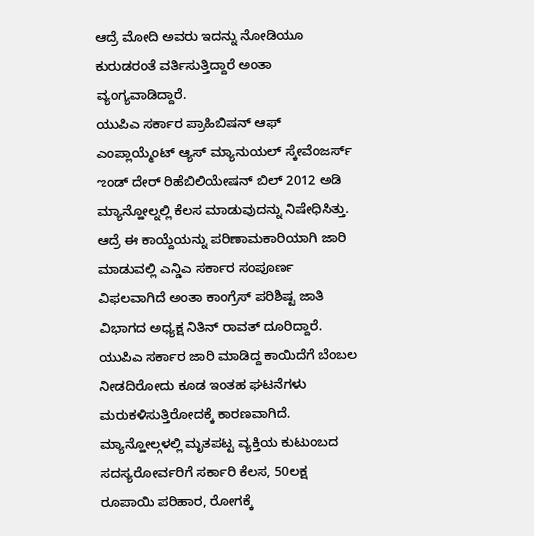ಆದ್ರೆ ಮೋದಿ ಅವರು ಇದನ್ನು ನೋಡಿಯೂ ಕುರುಡರಂತೆ ವರ್ತಿಸುತ್ತಿದ್ದಾರೆ ಅಂತಾ ವ್ಯಂಗ್ಯವಾಡಿದ್ದಾರೆ.
ಯುಪಿಎ ಸರ್ಕಾರ ಪ್ರಾಹಿಬಿಷನ್ ಆಫ್ ಎಂಪ್ಲಾಯ್ಮೆಂಟ್ ಆ್ಯಸ್ ಮ್ಯಾನುಯಲ್ ಸ್ಕೇವೆಂಜರ್ಸ್ ಌಂಡ್ ದೇರ್ ರಿಹೆಬಿಲಿಯೇಷನ್ ಬಿಲ್ 2012 ಅಡಿ ಮ್ಯಾನ್ಹೋಲ್ನಲ್ಲಿ ಕೆಲಸ ಮಾಡುವುದನ್ನು ನಿಷೇಧಿಸಿತ್ತು. ಆದ್ರೆ ಈ ಕಾಯ್ದೆಯನ್ನು ಪರಿಣಾಮಕಾರಿಯಾಗಿ ಜಾರಿ ಮಾಡುವಲ್ಲಿ ಎನ್ಡಿಎ ಸರ್ಕಾರ ಸಂಪೂರ್ಣ ವಿಫಲವಾಗಿದೆ ಅಂತಾ ಕಾಂಗ್ರೆಸ್ ಪರಿಶಿಷ್ಟ ಜಾತಿ ವಿಭಾಗದ ಅಧ್ಯಕ್ಷ ನಿತಿನ್ ರಾವತ್ ದೂರಿದ್ದಾರೆ. ಯುಪಿಎ ಸರ್ಕಾರ ಜಾರಿ ಮಾಡಿದ್ದ ಕಾಯಿದೆಗೆ ಬೆಂಬಲ ನೀಡದಿರೋದು ಕೂಡ ಇಂತಹ ಘಟನೆಗಳು ಮರುಕಳಿಸುತ್ತಿರೋದಕ್ಕೆ ಕಾರಣವಾಗಿದೆ. ಮ್ಯಾನ್ಹೋಲ್ಗಳಲ್ಲಿ ಮೃತಪಟ್ಟ ವ್ಯಕ್ತಿಯ ಕುಟುಂಬದ ಸದಸ್ಯರೋರ್ವರಿಗೆ ಸರ್ಕಾರಿ ಕೆಲಸ, 50ಲಕ್ಷ ರೂಪಾಯಿ ಪರಿಹಾರ, ರೋಗಕ್ಕೆ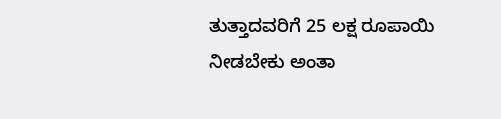ತುತ್ತಾದವರಿಗೆ 25 ಲಕ್ಷ ರೂಪಾಯಿ ನೀಡಬೇಕು ಅಂತಾ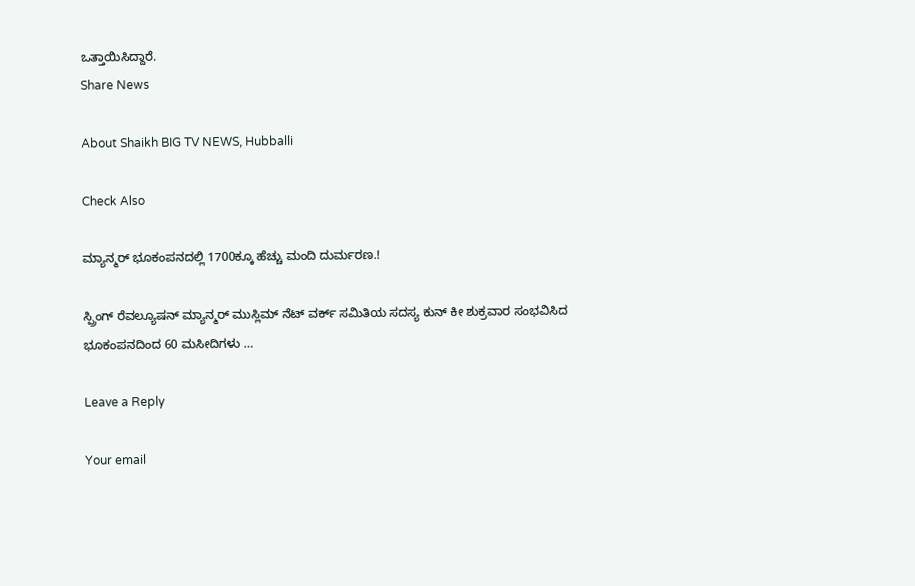ಒತ್ತಾಯಿಸಿದ್ದಾರೆ.
Share News

About Shaikh BIG TV NEWS, Hubballi

Check Also

ಮ್ಯಾನ್ಮರ್ ಭೂಕಂಪನದಲ್ಲಿ 1700ಕ್ಕೂ ಹೆಚ್ಚು ಮಂದಿ ದುರ್ಮರಣ.!

ಸ್ಪ್ರಿಂಗ್ ರೆವಲ್ಯೂಷನ್ ಮ್ಯಾನ್ಮರ್ ಮುಸ್ಲಿಮ್ ನೆಟ್ ವರ್ಕ್ ಸಮಿತಿಯ ಸದಸ್ಯ ಕುನ್ ಕೀ ಶುಕ್ರವಾರ ಸಂಭವಿಸಿದ ಭೂಕಂಪನದಿಂದ 60 ಮಸೀದಿಗಳು …

Leave a Reply

Your email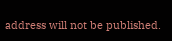address will not be published.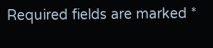Required fields are marked *